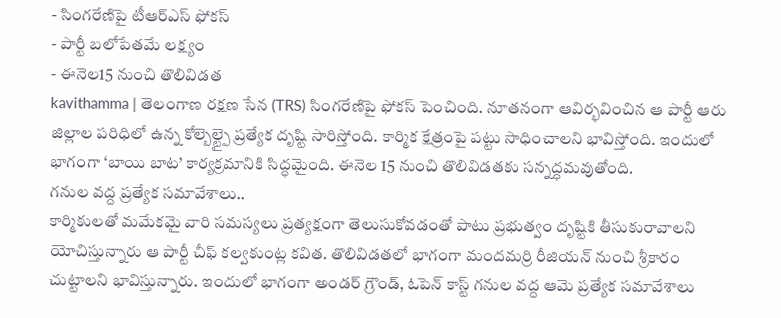- సింగరేణిపై టీఆర్ఎస్ ఫోకస్
- పార్టీ బలోపేతమే లక్ష్యం
- ఈనెల15 నుంచి తొలివిడత
kavithamma | తెలంగాణ రక్షణ సేన (TRS) సింగరేణిపై ఫోకస్ పెంచింది. నూతనంగా ఆవిర్భవించిన ఆ పార్టీ ఆరు జిల్లాల పరిధిలో ఉన్న కోల్బెల్ట్పై ప్రత్యేక దృష్టి సారిస్తోంది. కార్మిక క్షేత్రంపై పట్టు సాధించాలని భావిస్తోంది. ఇందులో భాగంగా ‘బాయి బాట’ కార్యక్రమానికి సిద్ధమైంది. ఈనెల 15 నుంచి తొలివిడతకు సన్నద్ధమవుతోంది.
గనుల వద్ద ప్రత్యేక సమావేశాలు..
కార్మికులతో మమేకమై వారి సమస్యలు ప్రత్యక్షంగా తెలుసుకోవడంతో పాటు ప్రభుత్వం దృష్టికి తీసుకురావాలని యోచిస్తున్నారు ఆ పార్టీ చీఫ్ కల్వకుంట్ల కవిత. తొలివిడతలో భాగంగా మందమర్రి రీజియన్ నుంచి శ్రీకారం చుట్టాలని భావిస్తున్నారు. ఇందులో భాగంగా అండర్ గ్రౌండ్, ఓపెన్ కాస్ట్ గనుల వద్ద ఆమె ప్రత్యేక సమావేశాలు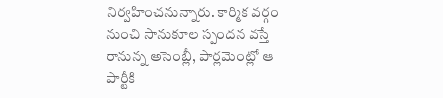నిర్వహించనున్నారు. కార్మిక వర్గం నుంచి సానుకూల స్పందన వస్తే రానున్న అసెంబ్లీ, పార్లమెంట్లో ఆ పార్టీకి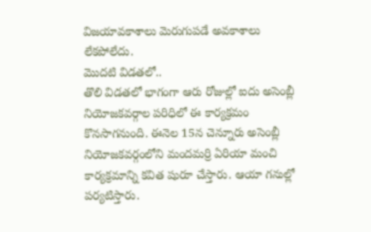విజయావకాశాలు మెరుగుపడే అవకాశాలు లేకపోలేదు.
మొదటి విడతలో..
తొలి విడతలో భాగంగా ఆరు రోజుల్లో ఐదు అసెంబ్లీ నియోజకవర్గాల పరిధిలో ఈ కార్యక్రమం కొనసాగనుంది. ఈనెల 15న చెన్నూరు అసెంబ్లీ నియోజకవర్గంలోని మందమర్రి ఏరియా మంచి కార్యక్రమాన్ని కవిత షురూ చేస్తారు. ఆయా గనుల్లో పర్యటిస్తారు.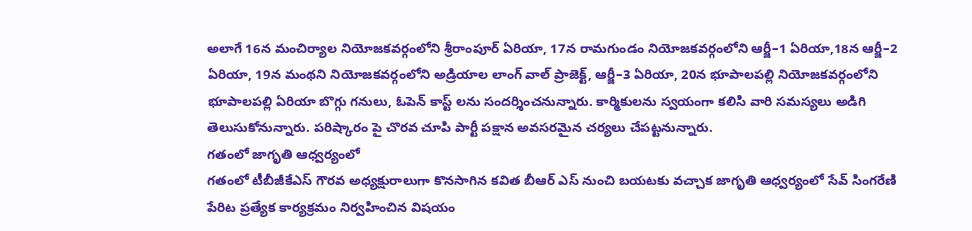అలాగే 16న మంచిర్యాల నియోజకవర్గంలోని శ్రీరాంపూర్ ఏరియా, 17న రామగుండం నియోజకవర్గంలోని ఆర్జీ–1 ఏరియా,18న ఆర్జీ–2 ఏరియా, 19న మంథని నియోజకవర్గంలోని అడ్రియాల లాంగ్ వాల్ ప్రాజెక్ట్, ఆర్జీ–3 ఏరియా, 20న భూపాలపల్లి నియోజకవర్గంలోని భూపాలపల్లి ఏరియా బొగ్గు గనులు, ఓపెన్ కాస్ట్ లను సందర్శించనున్నారు. కార్మికులను స్వయంగా కలిసి వారి సమస్యలు అడిగి తెలుసుకోనున్నారు. పరిష్కారం పై చొరవ చూపి పార్టీ పక్షాన అవసరమైన చర్యలు చేపట్టనున్నారు.
గతంలో జాగృతి ఆధ్వర్యంలో
గతంలో టీబీజీకేఎస్ గౌరవ అధ్యక్షురాలుగా కొనసాగిన కవిత బీఆర్ ఎస్ నుంచి బయటకు వచ్చాక జాగృతి ఆధ్వర్యంలో సేవ్ సింగరేణి పేరిట ప్రత్యేక కార్యక్రమం నిర్వహించిన విషయం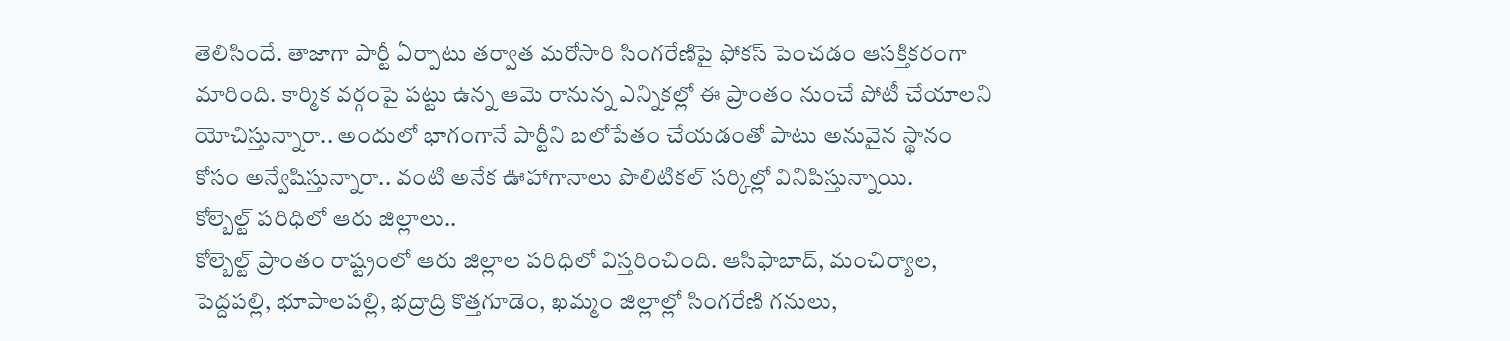తెలిసిందే. తాజాగా పార్టీ ఏర్పాటు తర్వాత మరోసారి సింగరేణిపై ఫోకస్ పెంచడం ఆసక్తికరంగా మారింది. కార్మిక వర్గంపై పట్టు ఉన్న ఆమె రానున్న ఎన్నికల్లో ఈ ప్రాంతం నుంచే పోటీ చేయాలని యోచిస్తున్నారా.. అందులో భాగంగానే పార్టీని బలోపేతం చేయడంతో పాటు అనువైన స్థానం కోసం అన్వేషిస్తున్నారా.. వంటి అనేక ఊహాగానాలు పొలిటికల్ సర్కిల్లో వినిపిస్తున్నాయి.
కోల్బెల్ట్ పరిధిలో ఆరు జిల్లాలు..
కోల్బెల్ట్ ప్రాంతం రాష్ట్రంలో ఆరు జిల్లాల పరిధిలో విస్తరించింది. ఆసిఫాబాద్, మంచిర్యాల, పెద్దపల్లి, భూపాలపల్లి, భద్రాద్రి కొత్తగూడెం, ఖమ్మం జిల్లాల్లో సింగరేణి గనులు,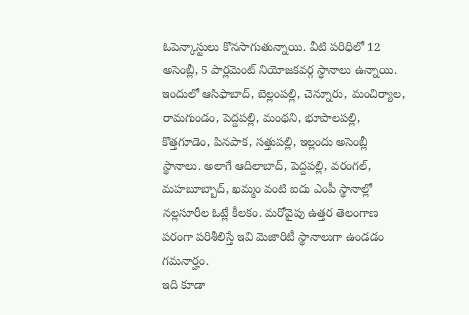ఓపెన్కాస్టులు కొనసాగుతున్నాయి. వీటి పరిధిలో 12 అసెంబ్లీ, 5 పార్లమెంట్ నియోజకవర్గ స్ధానాలు ఉన్నాయి. ఇందులో ఆసిఫాబాద్, బెల్లంపల్లి, చెన్నూరు, మంచిర్యాల, రామగుండం, పెద్దపల్లి, మంథని, భూపాలపల్లి, కొత్తగూడెం, పినపాక, సత్తుపల్లి, ఇల్లందు అసెంబ్లీ స్థానాలు. అలాగే ఆదిలాబాద్, పెద్దపల్లి, వరంగల్, మహబూబ్బాద్, ఖమ్మం వంటి ఐదు ఎంపీ స్థానాల్లో నల్లసూరీల ఓట్లే కీలకం. మరోవైపు ఉత్తర తెలంగాణ పరంగా పరిశీలిస్తే ఇవి మెజారిటీ స్థానాలుగా ఉండడం గమనార్హం.
ఇది కూడా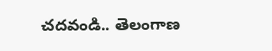చదవండి.. తెలంగాణ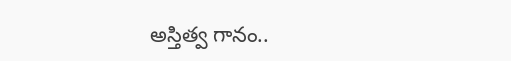అస్తిత్వ గానం..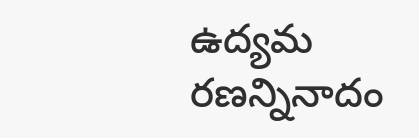ఉద్యమ రణన్నినాదం